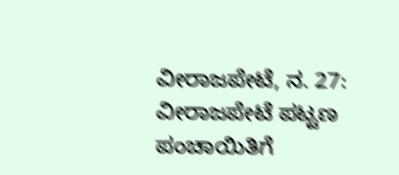ವೀರಾಜಪೇಟೆ, ನ. 27: ವೀರಾಜಪೇಟೆ ಪಟ್ಟಣ ಪಂಚಾಯಿತಿಗೆ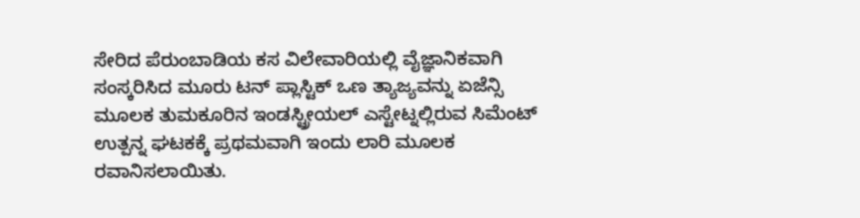ಸೇರಿದ ಪೆರುಂಬಾಡಿಯ ಕಸ ವಿಲೇವಾರಿಯಲ್ಲಿ ವೈಜ್ಞಾನಿಕವಾಗಿ ಸಂಸ್ಕರಿಸಿದ ಮೂರು ಟನ್ ಪ್ಲಾಸ್ಟಿಕ್ ಒಣ ತ್ಯಾಜ್ಯವನ್ನು ಏಜೆನ್ಸಿ ಮೂಲಕ ತುಮಕೂರಿನ ಇಂಡಸ್ಟ್ರೀಯಲ್ ಎಸ್ಟೇಟ್ನಲ್ಲಿರುವ ಸಿಮೆಂಟ್ ಉತ್ಪನ್ನ ಘಟಕಕ್ಕೆ ಪ್ರಥಮವಾಗಿ ಇಂದು ಲಾರಿ ಮೂಲಕ ರವಾನಿಸಲಾಯಿತು.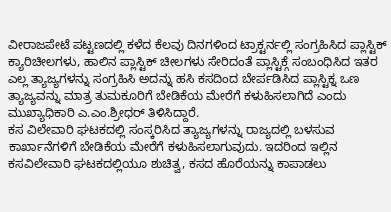ವೀರಾಜಪೇಟೆ ಪಟ್ಟಣದಲ್ಲಿ ಕಳೆದ ಕೆಲವು ದಿನಗಳಿಂದ ಟ್ರಾಕ್ಟರ್ನಲ್ಲಿ ಸಂಗ್ರಹಿಸಿದ ಪ್ಲಾಸ್ಟಿಕ್ ಕ್ಯಾರಿಚೀಲಗಳು, ಹಾಲಿನ ಪ್ಲಾಸ್ಟಿಕ್ ಚೀಲಗಳು ಸೇರಿದಂತೆ ಪ್ಲಾಸ್ಟಿಕ್ಗೆ ಸಂಬಂಧಿಸಿದ ಇತರ ಎಲ್ಲ ತ್ಯಾಜ್ಯಗಳನ್ನು ಸಂಗ್ರಹಿಸಿ ಅದನ್ನು ಹಸಿ ಕಸದಿಂದ ಬೇರ್ಪಡಿಸಿದ ಪ್ಲಾಸ್ಟಿಕ್ನ ಒಣ ತ್ಯಾಜ್ಯವನ್ನು ಮಾತ್ರ ತುಮಕೂರಿಗೆ ಬೇಡಿಕೆಯ ಮೇರೆಗೆ ಕಳುಹಿಸಲಾಗಿದೆ ಎಂದು ಮುಖ್ಯಾಧಿಕಾರಿ ಎ.ಎಂ.ಶ್ರೀಧರ್ ತಿಳಿಸಿದ್ದಾರೆ.
ಕಸ ವಿಲೇವಾರಿ ಘಟಕದಲ್ಲಿ ಸಂಸ್ಕರಿಸಿದ ತ್ಯಾಜ್ಯಗಳನ್ನು ರಾಜ್ಯದಲ್ಲಿ ಬಳಸುವ ಕಾರ್ಖಾನೆಗಳಿಗೆ ಬೇಡಿಕೆಯ ಮೇರೆಗೆ ಕಳುಹಿಸಲಾಗುವುದು. ಇದರಿಂದ ಇಲ್ಲಿನ ಕಸವಿಲೇವಾರಿ ಘಟಕದಲ್ಲಿಯೂ ಶುಚಿತ್ವ, ಕಸದ ಹೊರೆಯನ್ನು ಕಾಪಾಡಲು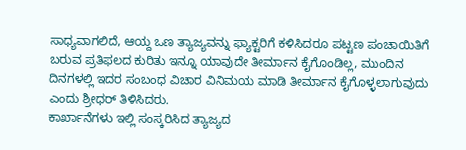ಸಾಧ್ಯವಾಗಲಿದೆ, ಆಯ್ದ ಒಣ ತ್ಯಾಜ್ಯವನ್ನು ಫ್ಯಾಕ್ಟರಿಗೆ ಕಳಿಸಿದರೂ ಪಟ್ಟಣ ಪಂಚಾಯಿತಿಗೆ ಬರುವ ಪ್ರತಿಫಲದ ಕುರಿತು ಇನ್ನೂ ಯಾವುದೇ ತೀರ್ಮಾನ ಕೈಗೊಂಡಿಲ್ಲ, ಮುಂದಿನ ದಿನಗಳಲ್ಲಿ ಇದರ ಸಂಬಂಧ ವಿಚಾರ ವಿನಿಮಯ ಮಾಡಿ ತೀರ್ಮಾನ ಕೈಗೊಳ್ಳಲಾಗುವುದು ಎಂದು ಶ್ರೀಧರ್ ತಿಳಿಸಿದರು.
ಕಾರ್ಖಾನೆಗಳು ಇಲ್ಲಿ ಸಂಸ್ಕರಿಸಿದ ತ್ಯಾಜ್ಯದ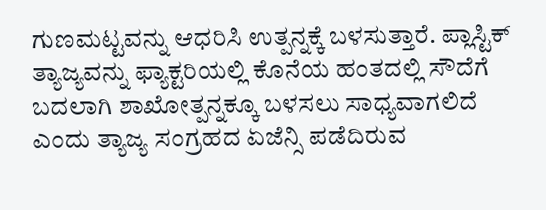ಗುಣಮಟ್ಟವನ್ನು ಆಧರಿಸಿ ಉತ್ಪನ್ನಕ್ಕೆ ಬಳಸುತ್ತಾರೆ. ಪ್ಲಾಸ್ಟಿಕ್ ತ್ಯಾಜ್ಯವನ್ನು ಫ್ಯಾಕ್ಟರಿಯಲ್ಲಿ ಕೊನೆಯ ಹಂತದಲ್ಲಿ ಸೌದೆಗೆ ಬದಲಾಗಿ ಶಾಖೋತ್ಪನ್ನಕ್ಕೂ ಬಳಸಲು ಸಾಧ್ಯವಾಗಲಿದೆ ಎಂದು ತ್ಯಾಜ್ಯ ಸಂಗ್ರಹದ ಏಜೆನ್ಸಿ ಪಡೆದಿರುವ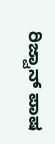ರಿಜ್ವಾನ್ ಪಾಷ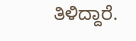ತಿಳಿದ್ದಾರೆ.